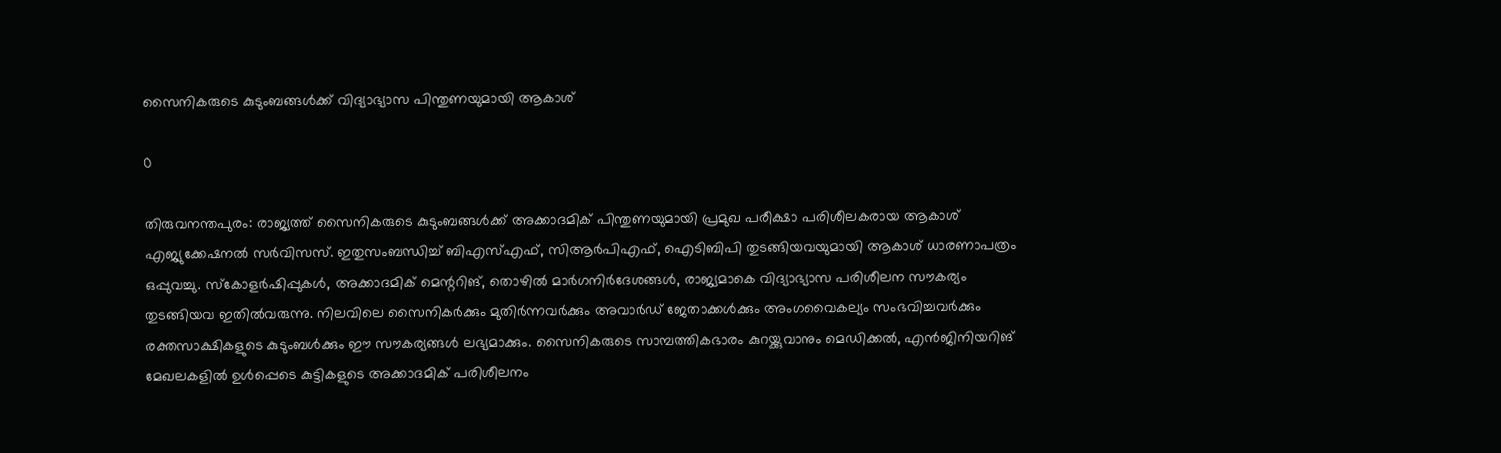സൈനികരുടെ കുടുംബങ്ങള്‍ക്ക് വിദ്യാഭ്യാസ പിന്തുണയുമായി ആകാശ്

0

തിരുവനന്തപുരം: രാജ്യത്ത് സൈനികരുടെ കുടുംബങ്ങള്‍ക്ക് അക്കാദമിക് പിന്തുണയുമായി പ്രമുഖ പരീക്ഷാ പരിശീലകരായ ആകാശ് എജ്യുക്കേഷനല്‍ സര്‍വിസസ്. ഇതുസംബന്ധിച്ച് ബിഎസ്എഫ്, സിആര്‍പിഎഫ്, ഐടിബിപി തുടങ്ങിയവയുമായി ആകാശ് ധാരണാപത്രം ഒപ്പുവച്ചു. സ്‌കോളര്‍ഷിപ്പുകള്‍, അക്കാദമിക് മെന്ററിങ്, തൊഴില്‍ മാര്‍ഗനിര്‍ദേശങ്ങള്‍, രാജ്യമാകെ വിദ്യാഭ്യാസ പരിശീലന സൗകര്യം തുടങ്ങിയവ ഇതില്‍വരുന്നു. നിലവിലെ സൈനികര്‍ക്കും മുതിര്‍ന്നവര്‍ക്കും അവാര്‍ഡ് ജേതാക്കള്‍ക്കും അംഗവൈകല്യം സംഭവിച്ചവര്‍ക്കും രക്തസാക്ഷികളുടെ കുടുംബള്‍ക്കും ഈ സൗകര്യങ്ങള്‍ ലഭ്യമാക്കും. സൈനികരുടെ സാമ്പത്തികഭാരം കുറയ്ക്കുവാനും മെഡിക്കല്‍, എന്‍ജിനിയറിങ് മേഖലകളില്‍ ഉള്‍പ്പെടെ കുട്ടികളുടെ അക്കാദമിക് പരിശീലനം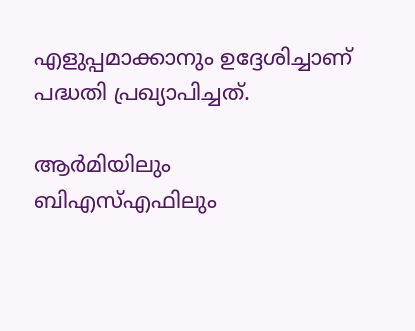എളുപ്പമാക്കാനും ഉദ്ദേശിച്ചാണ് പദ്ധതി പ്രഖ്യാപിച്ചത്.

ആര്‍മിയിലും ബിഎസ്എഫിലും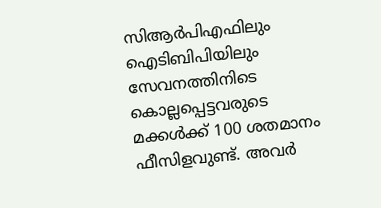സിആര്‍പിഎഫിലും ഐടിബിപിയിലും സേവനത്തിനിടെ കൊല്ലപ്പെട്ടവരുടെ മക്കള്‍ക്ക് 100 ശതമാനം ഫീസിളവുണ്ട്. അവര്‍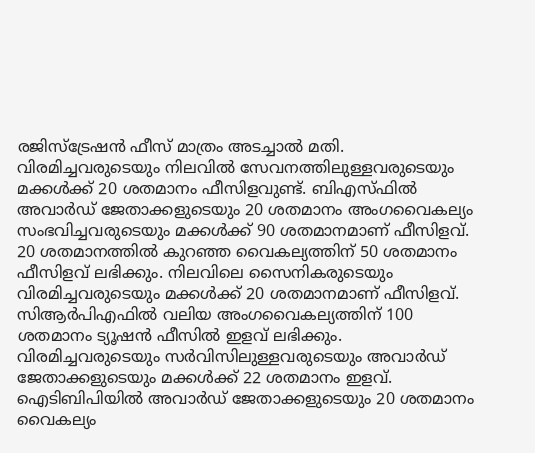രജിസ്‌ട്രേഷന്‍ ഫീസ് മാത്രം അടച്ചാല്‍ മതി. വിരമിച്ചവരുടെയും നിലവില്‍ സേവനത്തിലുള്ളവരുടെയും മക്കള്‍ക്ക് 20 ശതമാനം ഫീസിളവുണ്ട്. ബിഎസ്ഫില്‍ അവാര്‍ഡ് ജേതാക്കളുടെയും 20 ശതമാനം അംഗവൈകല്യം സംഭവിച്ചവരുടെയും മക്കള്‍ക്ക് 90 ശതമാനമാണ് ഫീസിളവ്. 20 ശതമാനത്തില്‍ കുറഞ്ഞ വൈകല്യത്തിന് 50 ശതമാനം ഫീസിളവ് ലഭിക്കും. നിലവിലെ സൈനികരുടെയും വിരമിച്ചവരുടെയും മക്കള്‍ക്ക് 20 ശതമാനമാണ് ഫീസിളവ്. സിആര്‍പിഎഫില്‍ വലിയ അംഗവൈകല്യത്തിന് 100 ശതമാനം ട്യൂഷന്‍ ഫീസില്‍ ഇളവ് ലഭിക്കും. വിരമിച്ചവരുടെയും സര്‍വിസിലുള്ളവരുടെയും അവാര്‍ഡ് ജേതാക്കളുടെയും മക്കള്‍ക്ക് 22 ശതമാനം ഇളവ്. ഐടിബിപിയില്‍ അവാര്‍ഡ് ജേതാക്കളുടെയും 20 ശതമാനം വൈകല്യം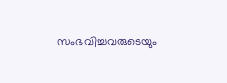സംഭവിച്ചവരുടെയും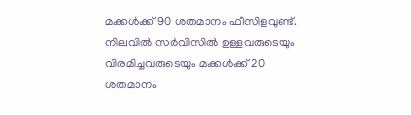മക്കള്‍ക്ക് 90 ശതമാനം ഫീസിളവുണ്ട്. നിലവില്‍ സര്‍വിസില്‍ ഉള്ളവരുടെയും വിരമിച്ചവരുടെയും മക്കള്‍ക്ക് 20 ശതമാനം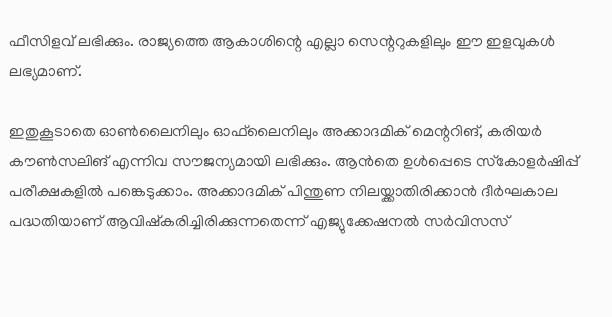ഫീസിളവ് ലഭിക്കും. രാജ്യത്തെ ആകാശിന്റെ എല്ലാ സെന്ററുകളിലും ഈ ഇളവുകള്‍ ലഭ്യമാണ്.

ഇതുകൂടാതെ ഓണ്‍ലൈനിലും ഓഫ്‌ലൈനിലും അക്കാദമിക് മെന്ററിങ്, കരിയര്‍ കൗണ്‍സലിങ് എന്നിവ സൗജന്യമായി ലഭിക്കും. ആന്‍തെ ഉള്‍പ്പെടെ സ്‌കോളര്‍ഷിപ്പ് പരീക്ഷകളില്‍ പങ്കെടുക്കാം. അക്കാദമിക് പിന്തുണ നിലയ്ക്കാതിരിക്കാന്‍ ദീര്‍ഘകാല പദ്ധതിയാണ് ആവിഷ്‌കരിച്ചിരിക്കുന്നതെന്ന് എജ്യുക്കേഷനല്‍ സര്‍വിസസ്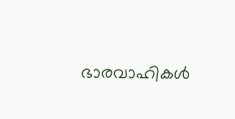ഭാരവാഹികള്‍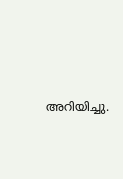അറിയിച്ചു.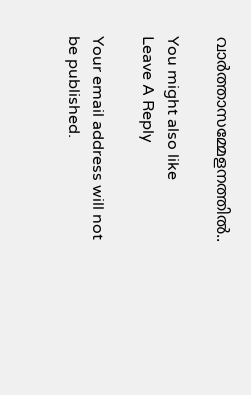വാര്‍ത്താസമ്മേളനത്തില്‍..

You might also like
Leave A Reply

Your email address will not be published.